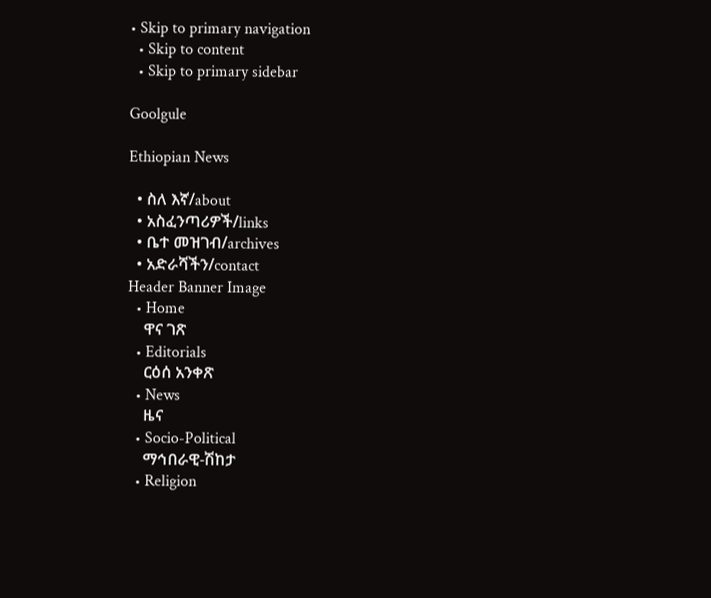• Skip to primary navigation
  • Skip to content
  • Skip to primary sidebar

Goolgule

Ethiopian News

  • ስለ እኛ/about
  • አስፈንጣሪዎች/links
  • ቤተ መዝገብ/archives
  • አድራሻችን/contact
Header Banner Image
  • Home
    ዋና ገጽ
  • Editorials
    ርዕሰ አንቀጽ
  • News
    ዜና
  • Socio-Political
    ማኅበራዊ-ሽከታ
  • Religion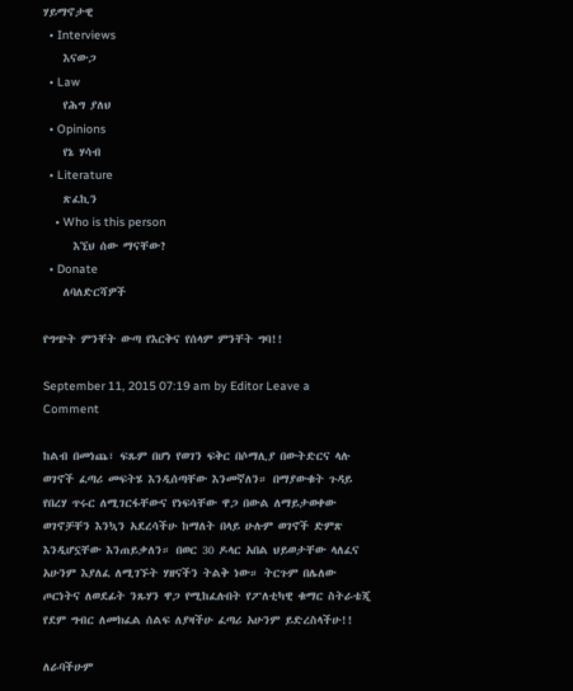ሃይማኖታዊ
  • Interviews
    እናውጋ
  • Law
    የሕግ ያለህ
  • Opinions
    የኔ ሃሳብ
  • Literature
    ጽፈኪን
    • Who is this person
      እኚህ ሰው ማናቸው?
  • Donate
    ለባለድርሻዎች

የግጭት ምንቸት ውጣ የእርቅና የሰላም ምንቸት ግባ!!

September 11, 2015 07:19 am by Editor Leave a Comment

ከልብ በመነጨ፣ ፍጹም በሆነ የወገን ፍቅር በሶማሊያ በውትድርና ላሉ ወገኖች ፈጣሪ መፍትሄ እንዲሰጣቸው እንመኛለን። በማያውቁት ጉዳይ የበረሃ ጥሩር ለሚገርፋቸውና የነፍሳቸው ዋጋ በውል ለማይታወቀው ወገኖቻቸን እንኳን አደረሳችሁ ከማለት በላይ ሁሉም ወገኖች ድምጽ እንዲሆኗቸው እንጠይቃለን። በወር 30 ዶላር አበል ህይወታቸው ላለፈና አሁንም እያለፈ ለሚገኙት ሃዘናችን ትልቅ ነው። ትርጉም በሌለው ጦርነትና ለወደፊት ንጹሃን ዋጋ የሚከፈሉበት የፖለቲካዊ ቁማር ስትራቴጂ የደም ግብር ለመክፈል ሰልፍ ለያዛችሁ ፈጣሪ አሁንም ይድረስላችሁ!!

ለራባችሁም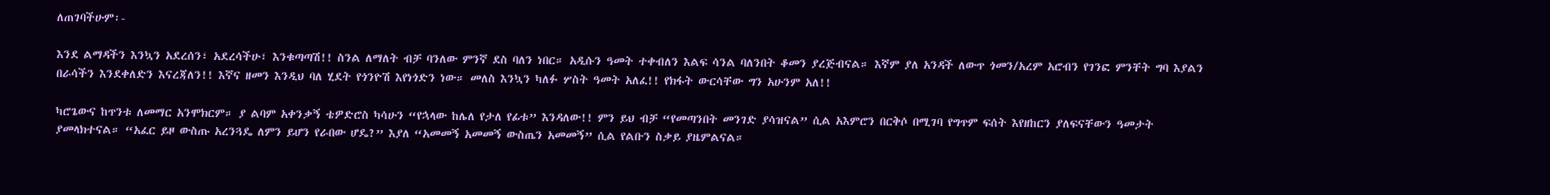ለጠገባችሁም፡-

እንደ ልማዳችን እንኳን አደረሰን፣ አደረሳችሁ፣ እንቁጣጣሽ!! ስንል ለማለት ብቻ ባንለው ምንኛ ደስ ባለን ነበር። አዲሱን ዓመት ተቀብለን እልፍ ሳንል ባለንበት ቆመን ያረጅብናል። እኛም ያለ አንዳች ለውጥ ጎመን/አረም አሮብን የገንፎ ምንቸት ግባ እያልን በራሳችን እንደቀለድን እናረጃለን!! እኛና ዘመን እንዲህ ባለ ሂደት የጎንዮሽ እየነጎድን ነው። መለስ እንኳን ካለፉ ሦስት ዓመት አለፈ!! የክፋት ውርሳቸው ግን አሁንም አለ!!

ካሮጌውና ከጥንቱ ለመማር አንሞክርም። ያ ልባም አቀንቃኝ ቴዎድሮስ ካሳሁን “የኋላው ከሌለ የታለ የፊቱ” እንዳለው!! ምን ይህ ብቻ “የመጣንበት መንገድ ያሳዝናል” ሲል አእምሮን በርቅሶ በሚገባ የግጥም ፍሰት እየዘከርን ያለፍናቸውን ዓመታት ያመላክተናል። “አፈር ይዞ ውስጡ አረንጓዴ ለምን ይሆን የራበው ሆዴ?” እያለ “አመመኝ አመመኝ ውስጤን አመመኝ” ሲል የልቡን ስቃይ ያዜምልናል።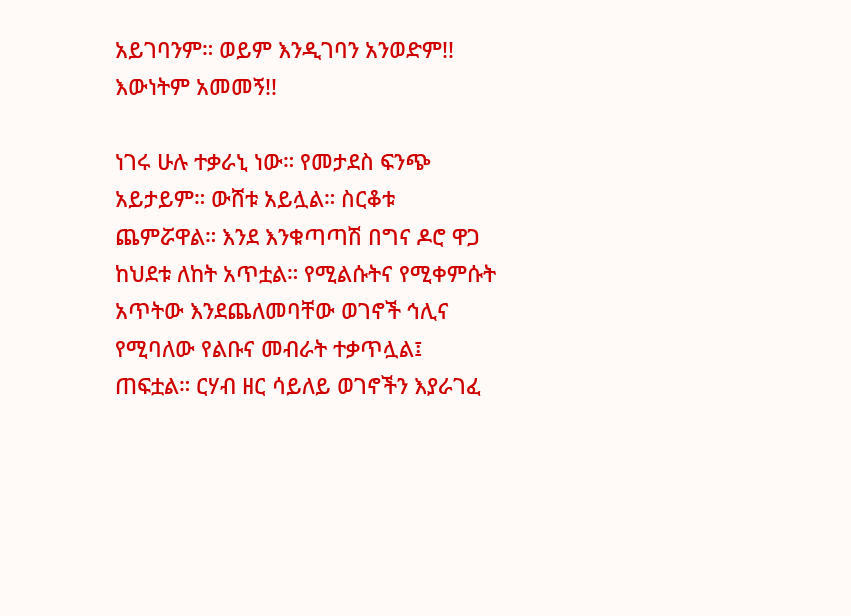አይገባንም። ወይም እንዲገባን አንወድም!! እውነትም አመመኝ!!

ነገሩ ሁሉ ተቃራኒ ነው። የመታደስ ፍንጭ አይታይም። ውሸቱ አይሏል። ስርቆቱ ጨምሯዋል። እንደ እንቁጣጣሽ በግና ዶሮ ዋጋ ከህደቱ ለከት አጥቷል። የሚልሱትና የሚቀምሱት አጥትው እንደጨለመባቸው ወገኖች ኅሊና የሚባለው የልቡና መብራት ተቃጥሏል፤ ጠፍቷል። ርሃብ ዘር ሳይለይ ወገኖችን እያራገፈ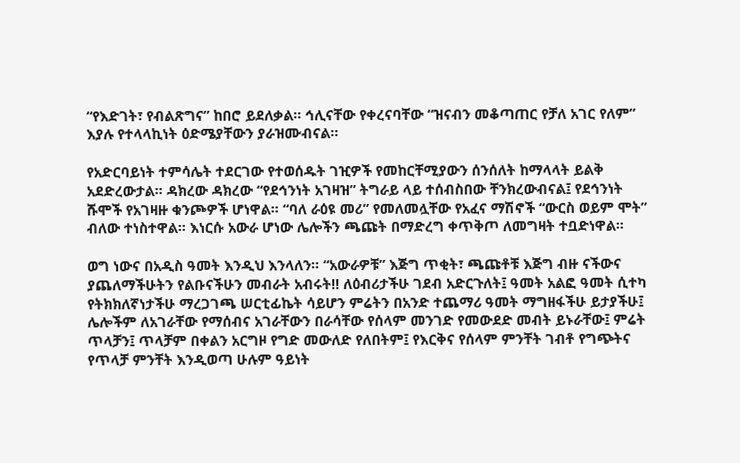“የእድገት፣ የብልጽግና” ከበሮ ይደለቃል። ኅሊናቸው የቀረናባቸው “ዝናብን መቆጣጠር የቻለ አገር የለም” እያሉ የተላላኪነት ዕድሜያቸውን ያራዝሙብናል።

የአድርባይነት ተምሳሌት ተደርገው የተወሰዱት ገዢዎች የመከርቸሚያውን ሰንሰለት ከማላላት ይልቅ አደድረውታል። ዳክረው ዳክረው “የደኅንነት አገዛዝ” ትግራይ ላይ ተሰብስበው ቸንክረውብናል፤ የደኅንነት ሹሞች የአገዛዙ ቁንጮዎች ሆነዋል። “ባለ ራዕዩ መሪ” የመለመሏቸው የአፈና ማሽኖች “ውርስ ወይም ሞት” ብለው ተነስተዋል። እነርሱ አውራ ሆነው ሌሎችን ጫጩት በማድረግ ቀጥቅጦ ለመግዛት ተቧድነዋል።

ወግ ነውና በአዲስ ዓመት እንዲህ እንላለን። “አውራዎቹ” እጅግ ጥቂት፣ ጫጩቶቹ እጅግ ብዙ ናችውና ያጨለማችሁትን የልቡናችሁን መብራት አብሩት!! ለዕብሪታችሁ ገደብ አድርጉለት፤ ዓመት አልፎ ዓመት ሲተካ የትክክለኛነታችሁ ማረጋገጫ ሠርቲፊኬት ሳይሆን ምሬትን በአንድ ተጨማሪ ዓመት ማግዘፋችሁ ይታያችሁ፤ ሌሎችም ለአገራቸው የማሰብና አገራቸውን በራሳቸው የሰላም መንገድ የመውደድ መብት ይኑራቸው፤ ምሬት ጥላቻን፤ ጥላቻም በቀልን አርግዞ የግድ መውለድ የለበትም፤ የእርቅና የሰላም ምንቸት ገብቶ የግጭትና የጥላቻ ምንቸት እንዲወጣ ሁሉም ዓይነት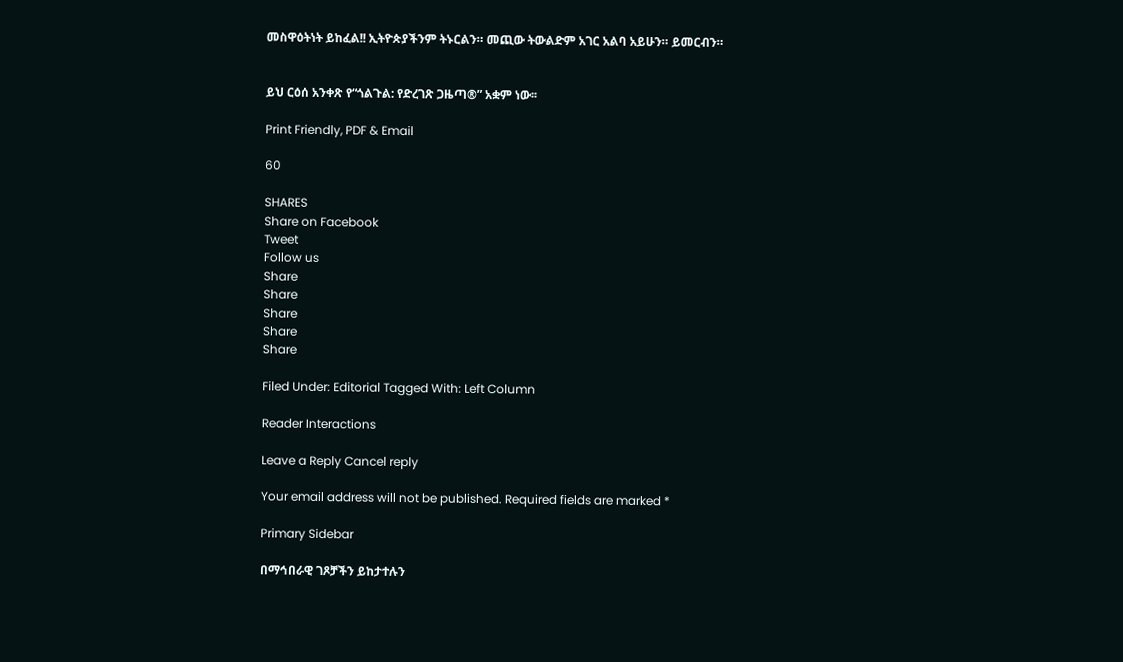መስዋዕትነት ይከፈል!! ኢትዮጵያችንም ትኑርልን። መጪው ትውልድም አገር አልባ አይሁን። ይመርብን።


ይህ ርዕሰ አንቀጽ የ“ጎልጉል: የድረገጽ ጋዜጣ®” አቋም ነው፡፡

Print Friendly, PDF & Email

60

SHARES
Share on Facebook
Tweet
Follow us
Share
Share
Share
Share
Share

Filed Under: Editorial Tagged With: Left Column

Reader Interactions

Leave a Reply Cancel reply

Your email address will not be published. Required fields are marked *

Primary Sidebar

በማኅበራዊ ገጾቻችን ይከታተሉን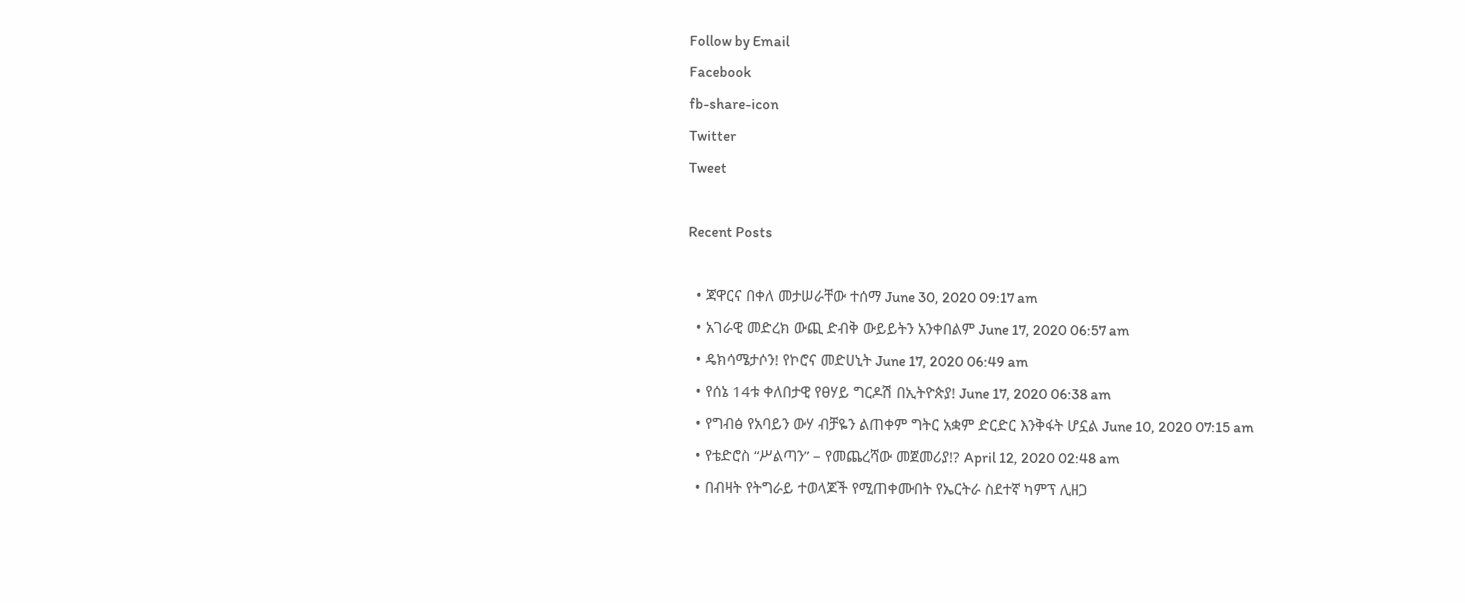Follow by Email
Facebook
fb-share-icon
Twitter
Tweet

Recent Posts

  • ጃዋርና በቀለ መታሠራቸው ተሰማ June 30, 2020 09:17 am
  • አገራዊ መድረክ ውጪ ድብቅ ውይይትን አንቀበልም June 17, 2020 06:57 am
  • ዴክሳሜታሶን! የኮሮና መድሀኒት June 17, 2020 06:49 am
  • የሰኔ 14ቱ ቀለበታዊ የፀሃይ ግርዶሽ በኢትዮጵያ! June 17, 2020 06:38 am
  • የግብፅ የአባይን ውሃ ብቻዬን ልጠቀም ግትር አቋም ድርድር እንቅፋት ሆኗል June 10, 2020 07:15 am
  • የቴድሮስ “ሥልጣን” – የመጨረሻው መጀመሪያ!? April 12, 2020 02:48 am
  • በብዛት የትግራይ ተወላጆች የሚጠቀሙበት የኤርትራ ስደተኛ ካምፕ ሊዘጋ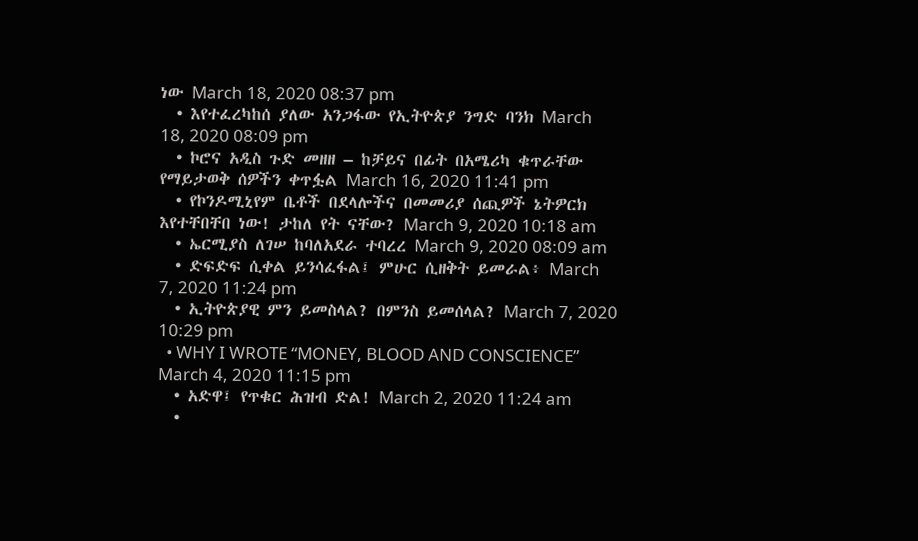ነው March 18, 2020 08:37 pm
  • እየተፈረካከሰ ያለው አንጋፋው የኢትዮጵያ ንግድ ባንክ March 18, 2020 08:09 pm
  • ኮሮና አዲስ ጉድ መዘዘ – ከቻይና በፊት በአሜሪካ ቁጥራቸው የማይታወቅ ሰዎችን ቀጥፏል March 16, 2020 11:41 pm
  • የኮንዶሚኒየም ቤቶች በደላሎችና በመመሪያ ሰጪዎች ኔትዎርክ እየተቸበቸበ ነው! ታከለ የት ናቸው? March 9, 2020 10:18 am
  • ኤርሚያስ ለገሠ ከባለአደራ ተባረረ March 9, 2020 08:09 am
  • ድፍድፍ ሲቀል ይንሳፈፋል፤ ምሁር ሲዘቅት ይመራል፥ March 7, 2020 11:24 pm
  • ኢትዮጵያዊ ምን ይመስላል? በምንስ ይመሰላል? March 7, 2020 10:29 pm
  • WHY I WROTE “MONEY, BLOOD AND CONSCIENCE” March 4, 2020 11:15 pm
  • አድዋ፤ የጥቁር ሕዝብ ድል! March 2, 2020 11:24 am
  •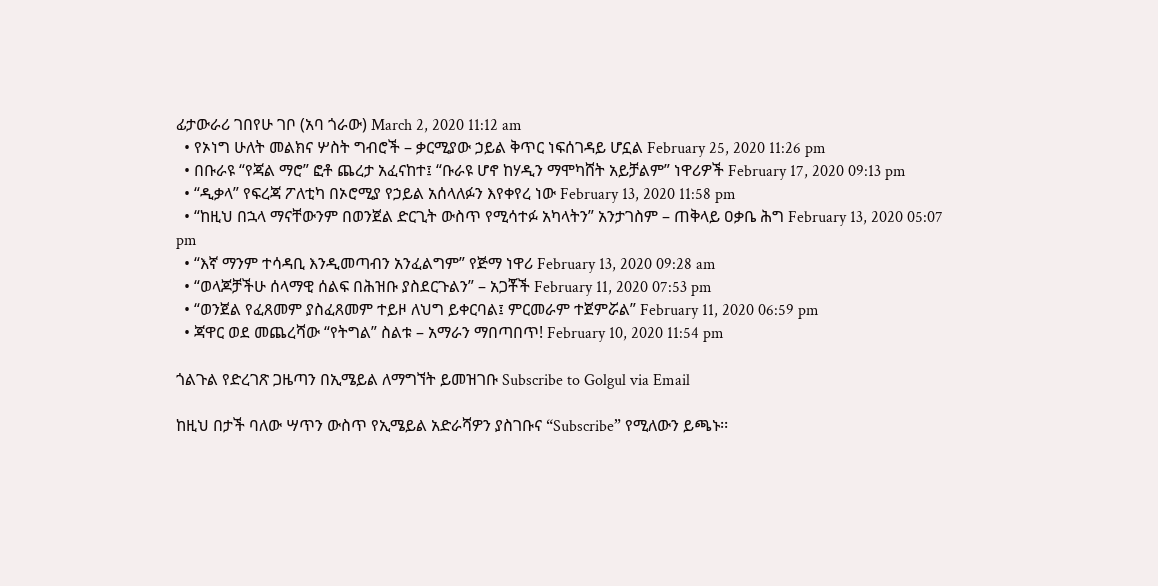ፊታውራሪ ገበየሁ ገቦ (አባ ጎራው) March 2, 2020 11:12 am
  • የኦነግ ሁለት መልክና ሦስት ግብሮች – ቃርሚያው ኃይል ቅጥር ነፍሰገዳይ ሆኗል February 25, 2020 11:26 pm
  • በቡራዩ “የጃል ማሮ” ፎቶ ጨረታ አፈናከተ፤ “ቡራዩ ሆኖ ከሃዲን ማሞካሸት አይቻልም” ነዋሪዎች February 17, 2020 09:13 pm
  • “ዲቃላ” የፍረጃ ፖለቲካ በኦሮሚያ የኃይል አሰላለፉን እየቀየረ ነው February 13, 2020 11:58 pm
  • “ከዚህ በኋላ ማናቸውንም በወንጀል ድርጊት ውስጥ የሚሳተፉ አካላትን” አንታገስም – ጠቅላይ ዐቃቤ ሕግ February 13, 2020 05:07 pm
  • “እኛ ማንም ተሳዳቢ እንዲመጣብን አንፈልግም” የጅማ ነዋሪ February 13, 2020 09:28 am
  • “ወላጆቻችሁ ሰላማዊ ሰልፍ በሕዝቡ ያስደርጉልን” – አጋቾች February 11, 2020 07:53 pm
  • “ወንጀል የፈጸመም ያስፈጸመም ተይዞ ለህግ ይቀርባል፤ ምርመራም ተጀምሯል” February 11, 2020 06:59 pm
  • ጃዋር ወደ መጨረሻው “የትግል” ስልቱ – አማራን ማበጣበጥ! February 10, 2020 11:54 pm

ጎልጉል የድረገጽ ጋዜጣን በኢሜይል ለማግኘት ይመዝገቡ Subscribe to Golgul via Email

ከዚህ በታች ባለው ሣጥን ውስጥ የኢሜይል አድራሻዎን ያስገቡና “Subscribe” የሚለውን ይጫኑ፡፡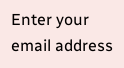Enter your email address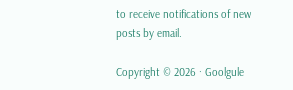to receive notifications of new posts by email.

Copyright © 2026 · Goolgule